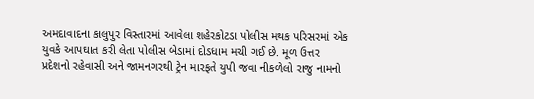અમદાવાદના કાલુપુર વિસ્તારમાં આવેલા શહેરકોટડા પોલીસ મથક પરિસરમાં એક યુવકે આપઘાત કરી લેતા પોલીસ બેડામાં દોડધામ મચી ગઈ છે. મૂળ ઉત્તર પ્રદેશનો રહેવાસી અને જામનગરથી ટ્રેન મારફતે યુપી જવા નીકળેલો રાજુ નામનો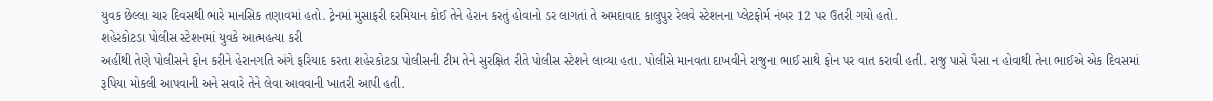યુવક છેલ્લા ચાર દિવસથી ભારે માનસિક તણાવમાં હતો. ટ્રેનમાં મુસાફરી દરમિયાન કોઈ તેને હેરાન કરતું હોવાનો ડર લાગતાં તે અમદાવાદ કાલુપુર રેલવે સ્ટેશનના પ્લેટફોર્મ નંબર 12 પર ઉતરી ગયો હતો.
શહેરકોટડા પોલીસ સ્ટેશનમાં યુવકે આત્મહત્યા કરી
અહીંથી તેણે પોલીસને ફોન કરીને હેરાનગતિ અંગે ફરિયાદ કરતા શહેરકોટડા પોલીસની ટીમ તેને સુરક્ષિત રીતે પોલીસ સ્ટેશને લાવ્યા હતા. પોલીસે માનવતા દાખવીને રાજુના ભાઈ સાથે ફોન પર વાત કરાવી હતી. રાજુ પાસે પૈસા ન હોવાથી તેના ભાઈએ એક દિવસમાં રૂપિયા મોકલી આપવાની અને સવારે તેને લેવા આવવાની ખાતરી આપી હતી.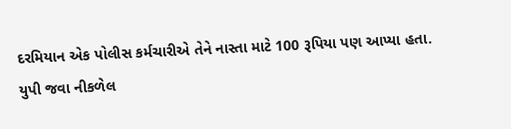દરમિયાન એક પોલીસ કર્મચારીએ તેને નાસ્તા માટે 100 રૂપિયા પણ આપ્યા હતા.
યુપી જવા નીકળેલ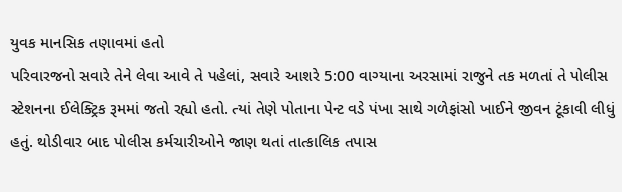યુવક માનસિક તણાવમાં હતો
પરિવારજનો સવારે તેને લેવા આવે તે પહેલાં, સવારે આશરે 5:00 વાગ્યાના અરસામાં રાજુને તક મળતાં તે પોલીસ સ્ટેશનના ઈલેક્ટ્રિક રૂમમાં જતો રહ્યો હતો. ત્યાં તેણે પોતાના પેન્ટ વડે પંખા સાથે ગળેફાંસો ખાઈને જીવન ટૂંકાવી લીધું હતું. થોડીવાર બાદ પોલીસ કર્મચારીઓને જાણ થતાં તાત્કાલિક તપાસ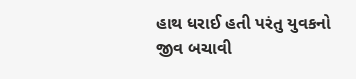હાથ ધરાઈ હતી પરંતુ યુવકનો જીવ બચાવી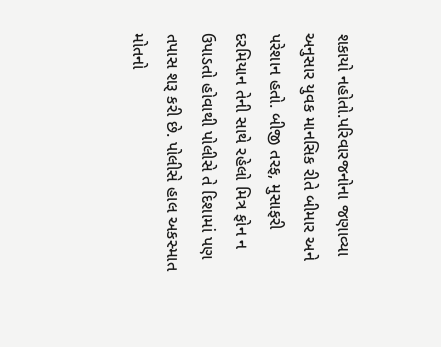શકાયો નહોતો.પરિવારજનોના જણાવ્યા અનુસાર યુવક માનસિક રીતે બીમાર અને પરેશાન હતો. બીજી તરફ, મુસાફરી દરમિયાન તેની સાથે રહેલો મિત્ર ફોન ન ઉપાડતો હોવાથી પોલીસે તે દિશામાં પણ તપાસ શરૂ કરી છે. પોલીસે હાલ અકસ્માત મોતનો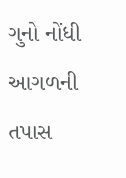ગુનો નોંધી આગળની તપાસ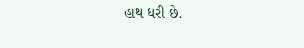હાથ ધરી છે.